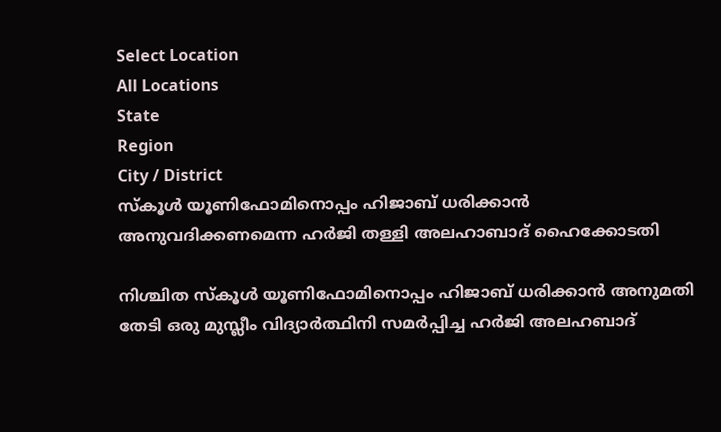Select Location
All Locations
State
Region
City / District
സ്‌കൂള്‍ യൂണിഫോമിനൊപ്പം ഹിജാബ് ധരിക്കാന്‍ അനുവദിക്കണമെന്ന ഹര്‍ജി തള്ളി അലഹാബാദ് ഹൈക്കോടതി

നിശ്ചിത സ്‌കൂള്‍ യൂണിഫോമിനൊപ്പം ഹിജാബ് ധരിക്കാന്‍ അനുമതി തേടി ഒരു മുസ്ലീം വിദ്യാര്‍ത്ഥിനി സമര്‍പ്പിച്ച ഹര്‍ജി അലഹബാദ്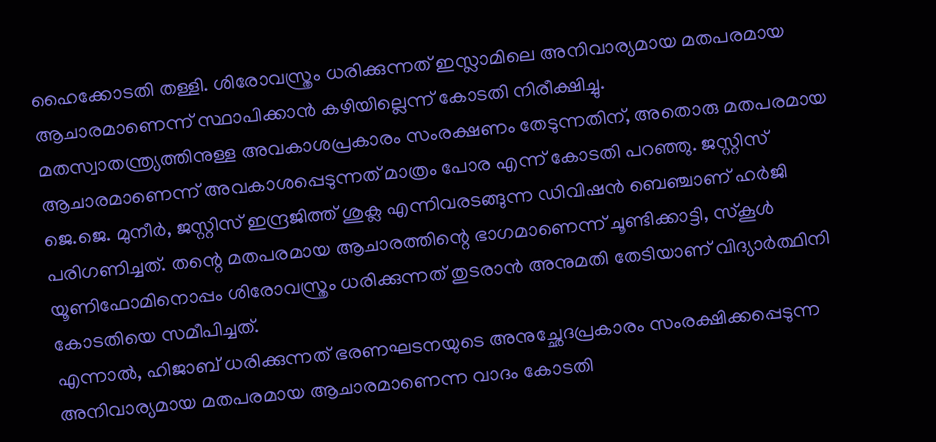ഹൈക്കോടതി തള്ളി. ശിരോവസ്ത്രം ധരിക്കുന്നത് ഇസ്ലാമിലെ അനിവാര്യമായ മതപരമായ ആചാരമാണെന്ന് സ്ഥാപിക്കാന്‍ കഴിയില്ലെന്ന് കോടതി നിരീക്ഷിച്ചു.
മതസ്വാതന്ത്ര്യത്തിനുള്ള അവകാശപ്രകാരം സംരക്ഷണം തേടുന്നതിന്, അതൊരു മതപരമായ ആചാരമാണെന്ന് അവകാശപ്പെടുന്നത് മാത്രം പോര എന്ന് കോടതി പറഞ്ഞു. ജസ്റ്റിസ് ജെ.ജെ. മുനീര്‍, ജസ്റ്റിസ് ഇന്ദ്രജിത്ത് ശുക്ല എന്നിവരടങ്ങുന്ന ഡിവിഷന്‍ ബെഞ്ചാണ് ഹര്‍ജി പരിഗണിച്ചത്. തന്റെ മതപരമായ ആചാരത്തിന്റെ ഭാഗമാണെന്ന് ചൂണ്ടിക്കാട്ടി, സ്‌കൂള്‍ യൂണിഫോമിനൊപ്പം ശിരോവസ്ത്രം ധരിക്കുന്നത് തുടരാന്‍ അനുമതി തേടിയാണ് വിദ്യാര്‍ത്ഥിനി കോടതിയെ സമീപിച്ചത്.
എന്നാല്‍, ഹിജാബ് ധരിക്കുന്നത് ഭരണഘടനയുടെ അനുച്ഛേദപ്രകാരം സംരക്ഷിക്കപ്പെടുന്ന അനിവാര്യമായ മതപരമായ ആചാരമാണെന്ന വാദം കോടതി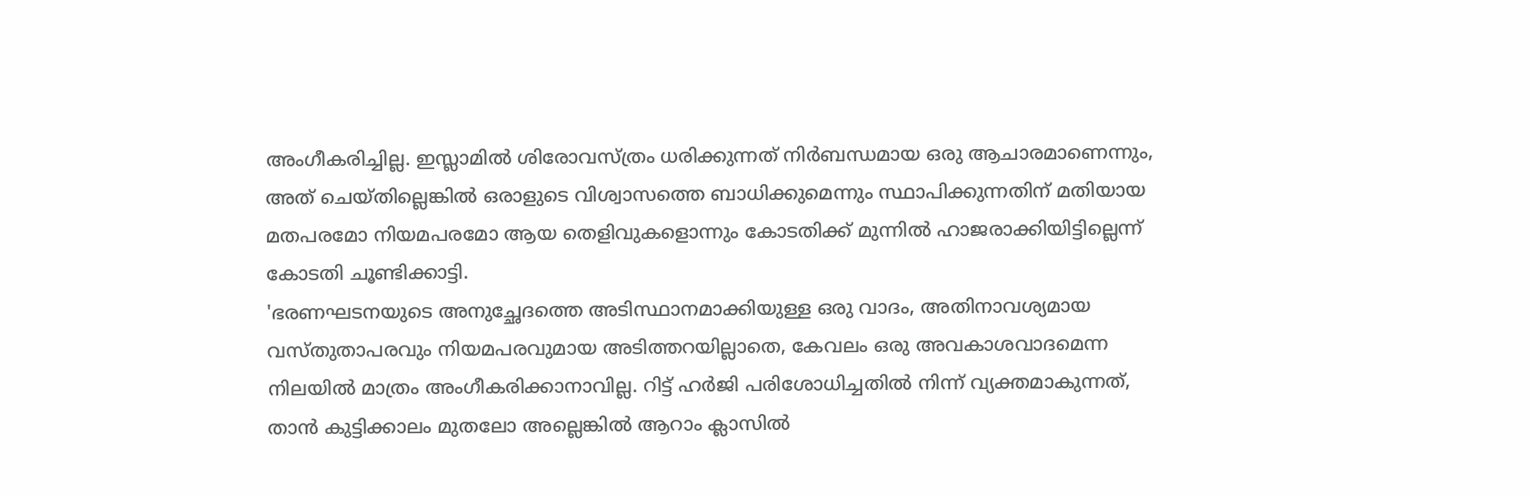അംഗീകരിച്ചില്ല. ഇസ്ലാമില്‍ ശിരോവസ്ത്രം ധരിക്കുന്നത് നിര്‍ബന്ധമായ ഒരു ആചാരമാണെന്നും, അത് ചെയ്തില്ലെങ്കില്‍ ഒരാളുടെ വിശ്വാസത്തെ ബാധിക്കുമെന്നും സ്ഥാപിക്കുന്നതിന് മതിയായ മതപരമോ നിയമപരമോ ആയ തെളിവുകളൊന്നും കോടതിക്ക് മുന്നില്‍ ഹാജരാക്കിയിട്ടില്ലെന്ന് കോടതി ചൂണ്ടിക്കാട്ടി.
'ഭരണഘടനയുടെ അനുച്ഛേദത്തെ അടിസ്ഥാനമാക്കിയുള്ള ഒരു വാദം, അതിനാവശ്യമായ വസ്തുതാപരവും നിയമപരവുമായ അടിത്തറയില്ലാതെ, കേവലം ഒരു അവകാശവാദമെന്ന നിലയില്‍ മാത്രം അംഗീകരിക്കാനാവില്ല. റിട്ട് ഹര്‍ജി പരിശോധിച്ചതില്‍ നിന്ന് വ്യക്തമാകുന്നത്, താന്‍ കുട്ടിക്കാലം മുതലോ അല്ലെങ്കില്‍ ആറാം ക്ലാസില്‍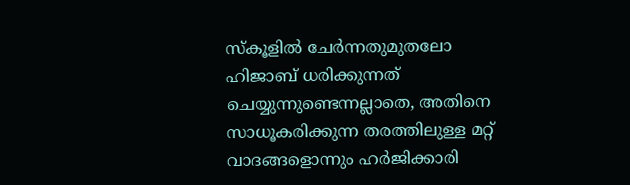സ്‌കൂളില്‍ ചേര്‍ന്നതുമുതലോ ഹിജാബ് ധരിക്കുന്നത് ചെയ്യുന്നുണ്ടെന്നല്ലാതെ, അതിനെ സാധൂകരിക്കുന്ന തരത്തിലുള്ള മറ്റ് വാദങ്ങളൊന്നും ഹര്‍ജിക്കാരി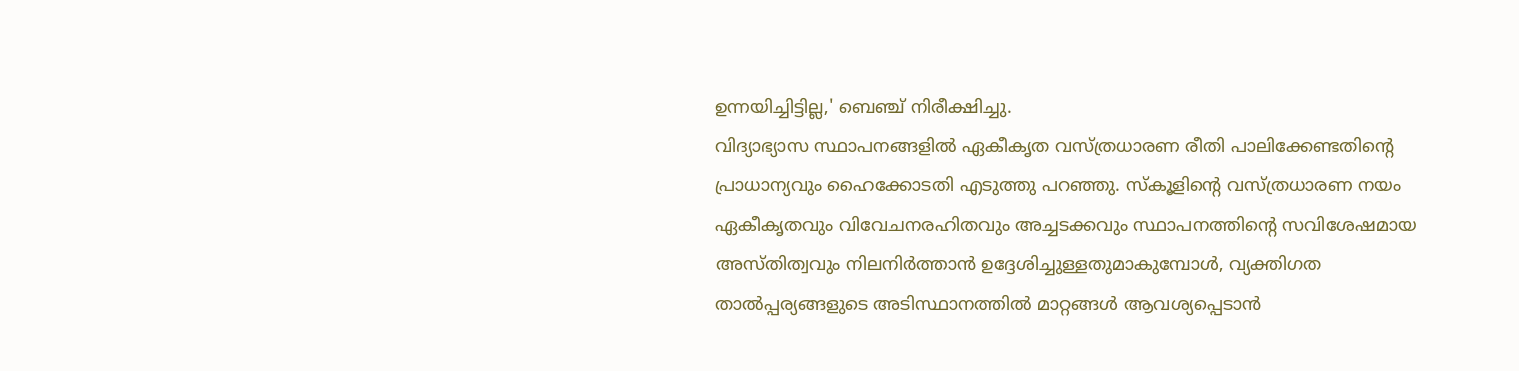ഉന്നയിച്ചിട്ടില്ല,' ബെഞ്ച് നിരീക്ഷിച്ചു.
വിദ്യാഭ്യാസ സ്ഥാപനങ്ങളില്‍ ഏകീകൃത വസ്ത്രധാരണ രീതി പാലിക്കേണ്ടതിന്റെ പ്രാധാന്യവും ഹൈക്കോടതി എടുത്തു പറഞ്ഞു. സ്‌കൂളിന്റെ വസ്ത്രധാരണ നയം ഏകീകൃതവും വിവേചനരഹിതവും അച്ചടക്കവും സ്ഥാപനത്തിന്റെ സവിശേഷമായ അസ്തിത്വവും നിലനിര്‍ത്താന്‍ ഉദ്ദേശിച്ചുള്ളതുമാകുമ്പോള്‍, വ്യക്തിഗത താല്‍പ്പര്യങ്ങളുടെ അടിസ്ഥാനത്തില്‍ മാറ്റങ്ങള്‍ ആവശ്യപ്പെടാന്‍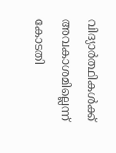വിദ്യാര്‍ത്ഥികള്‍ക്ക് അവകാശമില്ലെന്ന് കോടതി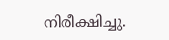നിരീക്ഷിച്ചു.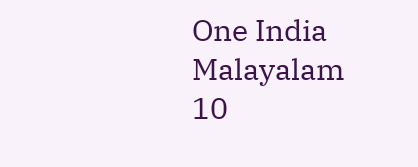One India Malayalam 10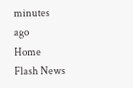minutes ago
Home Flash News